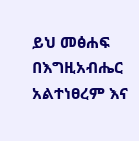ይህ መፅሐፍ በእግዚአብሔር አልተነፀረም እና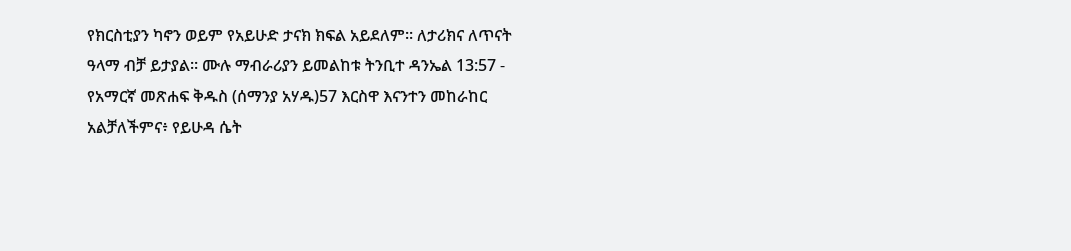የክርስቲያን ካኖን ወይም የአይሁድ ታናክ ክፍል አይደለም። ለታሪክና ለጥናት ዓላማ ብቻ ይታያል። ሙሉ ማብራሪያን ይመልከቱ ትንቢተ ዳንኤል 13:57 - የአማርኛ መጽሐፍ ቅዱስ (ሰማንያ አሃዱ)57 እርስዋ እናንተን መከራከር አልቻለችምና፥ የይሁዳ ሴት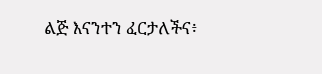ልጅ እናንተን ፈርታለችና፥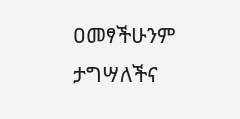ዐመፃችሁንም ታግሣለችና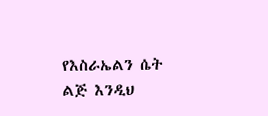የእስራኤልን ሴት ልጅ እንዲህ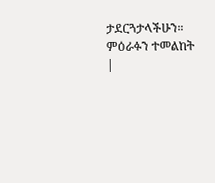ታደርጓታላችሁን። ምዕራፉን ተመልከት |